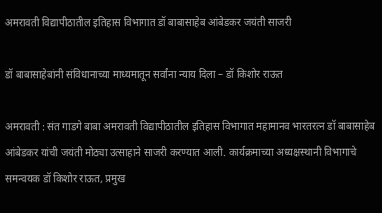अमरावती विद्यापीठातील इतिहास विभागात डॉ बाबासाहेब आंबेडकर जयंती साजरी

डॉ बाबासाहेबांनी संविधानाच्या माध्यमातून सर्वांना न्याय दिला – डॉ किशोर राऊत

अमरावती : संत गाडगे बाबा अमरावती विद्यापीठातील इतिहास विभागात महामानव भारतरत्न डॉ बाबासाहेब आंबेडकर यांची जयंती मोठ्या उत्साहाने साजरी करण्यात आली. कार्यक्रमाच्या अध्यक्षस्थानी विभागाचे समन्वयक डॉ किशोर राऊत, प्रमुख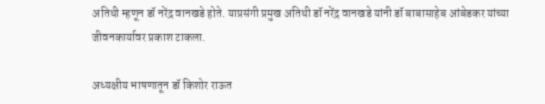अतिथी म्हणून डॉ नरेंद्र वानखडे होते. याप्रसंगी प्रमुख अतिथी डॉ नरेंद्र वानखडे यांनी डॉ बाबासाहेब आंबेडकर यांच्या जीवनकार्यावर प्रकाश टाकला.

अध्यक्षीय भाषणातून डॉ किशोर राऊत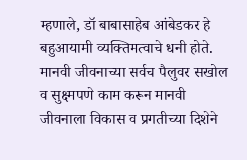म्हणाले, डॉ बाबासाहेब आंबेडकर हे बहुआयामी व्यक्तिमत्वाचे धनी होते. मानवी जीवनाच्या सर्वच पैलुवर सखोल व सुक्ष्मपणे काम करून मानवी जीवनाला विकास व प्रगतीच्या दिशेने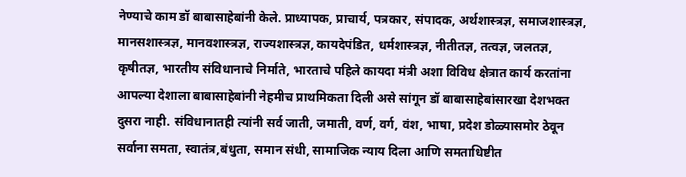नेण्याचे काम डॉ बाबासाहेबांनी केले. प्राध्यापक, प्राचार्य, पत्रकार, संपादक, अर्थशास्त्रज्ञ, समाजशास्त्रज्ञ, मानसशास्त्रज्ञ, मानवशास्त्रज्ञ, राज्यशास्त्रज्ञ, कायदेपंडित, धर्मशास्त्रज्ञ, नीतीतज्ञ, तत्वज्ञ, जलतज्ञ, कृषीतज्ञ, भारतीय संविधानाचे निर्माते, भारताचे पहिले कायदा मंत्री अशा विविध क्षेत्रात कार्य करतांना आपल्या देशाला बाबासाहेबांनी नेहमीच प्राथमिकता दिली असे सांगून डॉ बाबासाहेबांसारखा देशभक्त दुसरा नाही. संविधानातही त्यांनी सर्व जाती, जमाती, वर्ण, वर्ग, वंश, भाषा, प्रदेश डोळ्यासमोर ठेवून सर्वाना समता, स्वातंत्र,बंधुता, समान संधी, सामाजिक न्याय दिला आणि समताधिष्टीत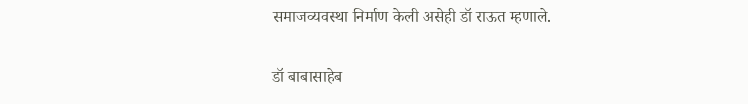समाजव्यवस्था निर्माण केली असेही डॉ राऊत म्हणाले.

डॉ बाबासाहेब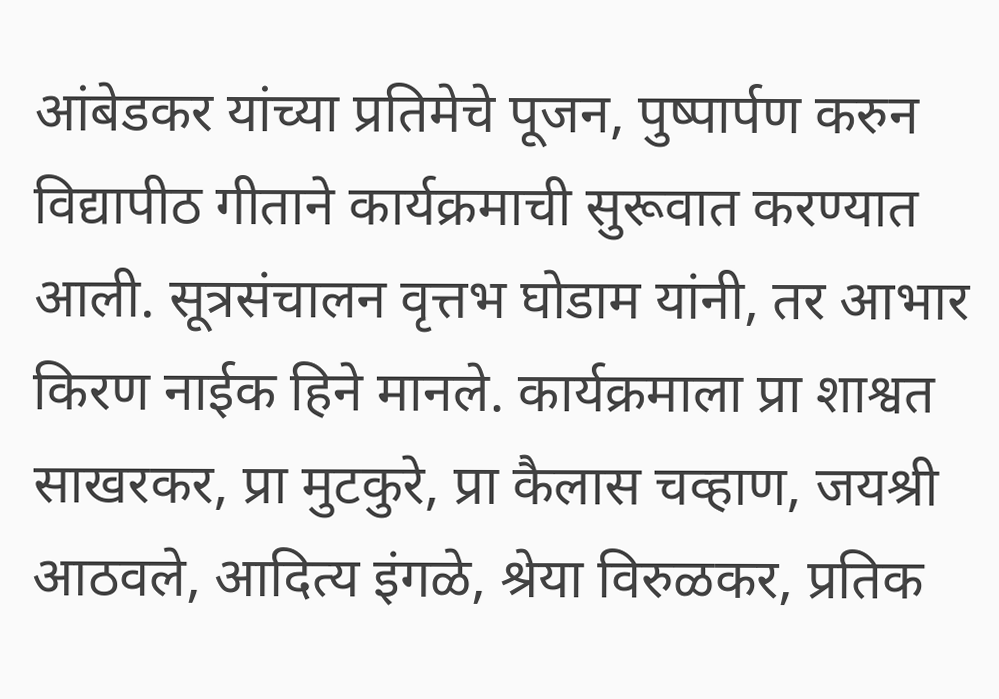आंबेडकर यांच्या प्रतिमेचे पूजन, पुष्पार्पण करुन विद्यापीठ गीताने कार्यक्रमाची सुरूवात करण्यात आली. सूत्रसंचालन वृत्तभ घोडाम यांनी, तर आभार किरण नाईक हिने मानले. कार्यक्रमाला प्रा शाश्वत साखरकर, प्रा मुटकुरे, प्रा कैलास चव्हाण, जयश्री आठवले, आदित्य इंगळे, श्रेया विरुळकर, प्रतिक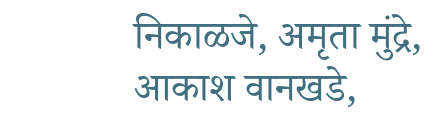निकाळजे, अमृता मुंद्रे, आकाश वानखडे,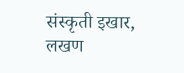संस्कृती इखार, लखण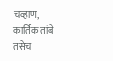चव्हाण, कार्तिक तांबे तसेच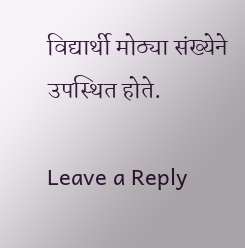विद्यार्थी मोठ्या संख्येने उपस्थित होते.

Leave a Reply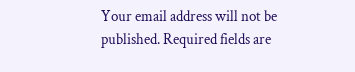Your email address will not be published. Required fields are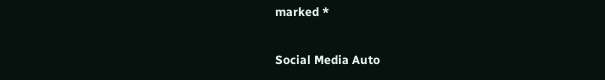marked *

Social Media Auto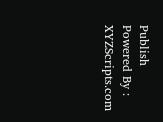Publish Powered By : XYZScripts.com